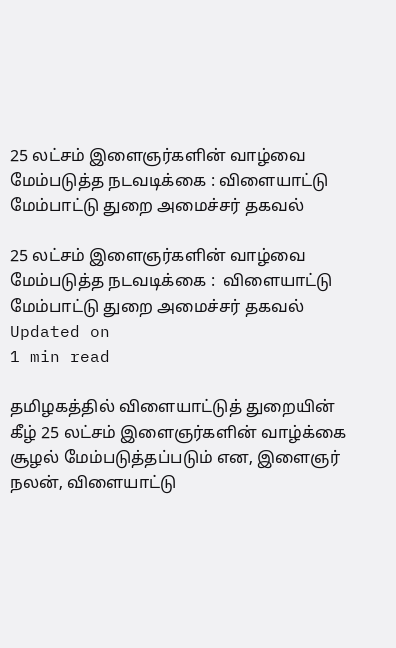25 லட்சம் இளைஞர்களின் வாழ்வை மேம்படுத்த நடவடிக்கை : விளையாட்டு மேம்பாட்டு துறை அமைச்சர் தகவல்

25 லட்சம் இளைஞர்களின் வாழ்வை மேம்படுத்த நடவடிக்கை :  விளையாட்டு மேம்பாட்டு துறை அமைச்சர் தகவல்
Updated on
1 min read

தமிழகத்தில் விளையாட்டுத் துறையின் கீழ் 25 லட்சம் இளைஞர்களின் வாழ்க்கை சூழல் மேம்படுத்தப்படும் என, இளைஞர் நலன், விளையாட்டு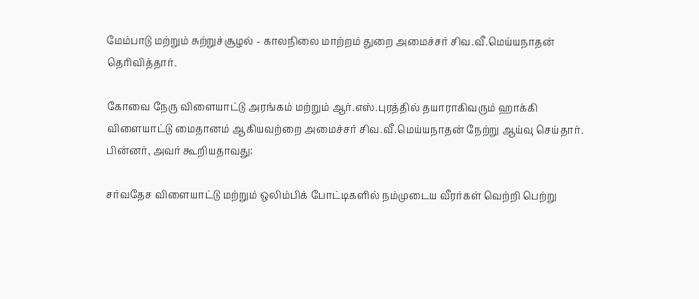மேம்பாடு மற்றும் சுற்றுச்சூழல் - காலநிலை மாற்றம் துறை அமைச்சர் சிவ.வீ.மெய்யநாதன் தெரிவித்தார்.

கோவை நேரு விளையாட்டு அரங்கம் மற்றும் ஆர்.எஸ்.புரத்தில் தயாராகிவரும் ஹாக்கி விளையாட்டு மைதானம் ஆகியவற்றை அமைச்சர் சிவ.வீ.மெய்யநாதன் நேற்று ஆய்வு செய்தார். பின்னர், அவர் கூறியதாவது:

சர்வதேச விளையாட்டு மற்றும் ஒலிம்பிக் போட்டிகளில் நம்முடைய வீரர்கள் வெற்றி பெற்று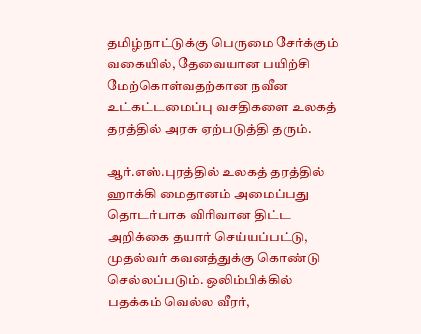தமிழ்நாட்டுக்கு பெருமை சேர்க்கும் வகையில், தேவையான பயிற்சி மேற்கொள்வதற்கான நவீன உட்கட்டமைப்பு வசதிகளை உலகத் தரத்தில் அரசு ஏற்படுத்தி தரும்.

ஆர்.எஸ்.புரத்தில் உலகத் தரத்தில் ஹாக்கி மைதானம் அமைப்பது தொடர்பாக விரிவான திட்ட அறிக்கை தயார் செய்யப்பட்டு, முதல்வர் கவனத்துக்கு கொண்டு செல்லப்படும். ஒலிம்பிக்கில் பதக்கம் வெல்ல வீரர்,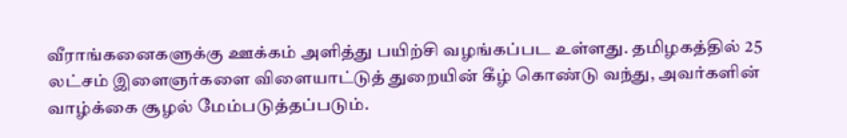வீராங்கனைகளுக்கு ஊக்கம் அளித்து பயிற்சி வழங்கப்பட உள்ளது. தமிழகத்தில் 25 லட்சம் இளைஞர்களை விளையாட்டுத் துறையின் கீழ் கொண்டு வந்து, அவர்களின் வாழ்க்கை சூழல் மேம்படுத்தப்படும்.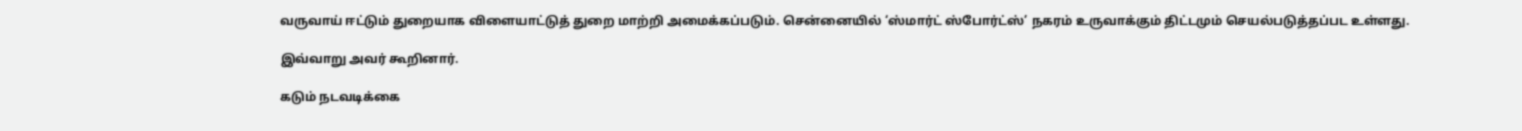வருவாய் ஈட்டும் துறையாக விளையாட்டுத் துறை மாற்றி அமைக்கப்படும். சென்னையில் ‘ஸ்மார்ட் ஸ்போர்ட்ஸ்’ நகரம் உருவாக்கும் திட்டமும் செயல்படுத்தப்பட உள்ளது.

இவ்வாறு அவர் கூறினார்.

கடும் நடவடிக்கை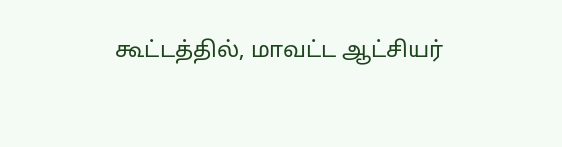கூட்டத்தில், மாவட்ட ஆட்சியர்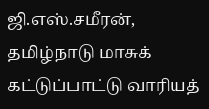ஜி.எஸ்.சமீரன், தமிழ்நாடு மாசுக் கட்டுப்பாட்டு வாரியத்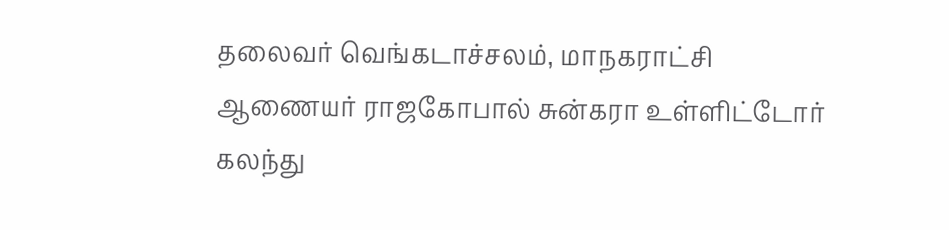தலைவர் வெங்கடாச்சலம், மாநகராட்சி ஆணையர் ராஜகோபால் சுன்கரா உள்ளிட்டோர் கலந்து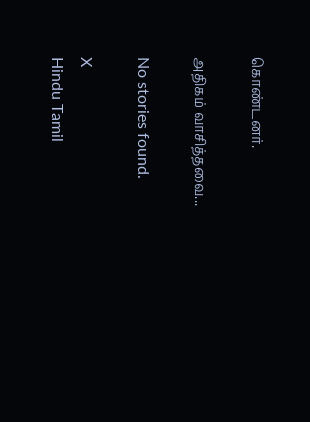கொண்டனர்.

அதிகம் வாசித்தவை...

No stories found.

X
Hindu Tamil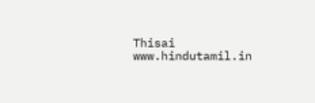Thisai
www.hindutamil.in